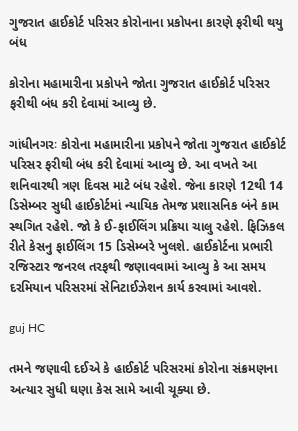ગુજરાત હાઈકોર્ટ પરિસર કોરોનાના પ્રકોપના કારણે ફરીથી થયુ બંધ

કોરોના મહામારીના પ્રકોપને જોતા ગુજરાત હાઈકોર્ટ પરિસર ફરીથી બંધ કરી દેવામાં આવ્યુ છે.

ગાંધીનગરઃ કોરોના મહામારીના પ્રકોપને જોતા ગુજરાત હાઈકોર્ટ પરિસર ફરીથી બંધ કરી દેવામાં આવ્યુ છે. આ વખતે આ શનિવારથી ત્રણ દિવસ માટે બંધ રહેશે. જેના કારણે 12થી 14 ડિસેમ્બર સુધી હાઈકોર્ટમાં ન્યાયિક તેમજ પ્રશાસનિક બંને કામ સ્થગિત રહેશે. જો કે ઈ-ફાઈલિંગ પ્રક્રિયા ચાલુ રહેશે. ફિઝિકલ રીતે કેસનુ ફાઈલિંગ 15 ડિસેમ્બરે ખુલશે. હાઈકોર્ટના પ્રભારી રજિસ્ટાર જનરલ તરફથી જણાવવામાં આવ્યુ કે આ સમય દરમિયાન પરિસરમાં સેનિટાઈઝેશન કાર્ય કરવામાં આવશે.

guj HC

તમને જણાવી દઈએ કે હાઈકોર્ટ પરિસરમાં કોરોના સંક્રમણના અત્યાર સુધી ઘણા કેસ સામે આવી ચૂક્યા છે.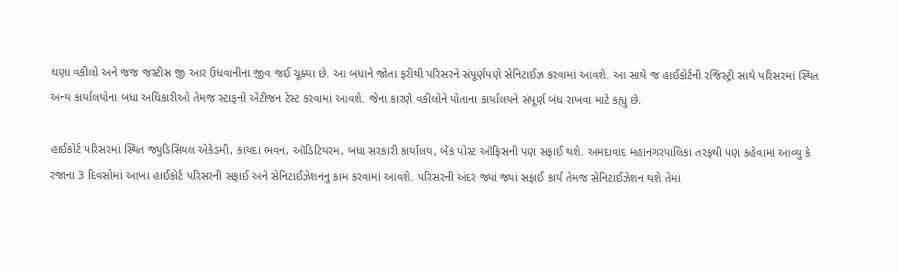ઘણા વકીલો અને જજ જસ્ટીસ જી આર ઉધવાનીના જીવ જઈ ચૂક્યા છે. આ બધાને જોતા ફરીથી પરિસરને સંપૂર્ણપણે સેનિટાઈઝ કરવામાં આવશે. આ સાથે જ હાઈકોર્ટની રજિસ્ટ્રી સાથે પરિસરમાં સ્થિત અન્ય કાર્યાલયોના બધા અધિકારીઓ તેમજ સ્ટાફનો એંટીજન ટેસ્ટ કરવામાં આવશે. જેના કારણે વકીલોને પોતાના કાર્યાલયને સંપૂર્ણ બંધ રાખવા માટે કહ્યુ છે.

હાઈકોર્ટ પરિસરમાં સ્થિત જ્યુડિસિયલ એકેડમી, કાયદા ભવન, ઑડિટિયરમ, બધા સરકારી કાર્યાલય, બેંક પોસ્ટ ઑફિસની પણ સફાઈ થશે. અમદાવાદ મહાનગરપાલિકા તરફથી પણ કહેવામાં આવ્યુ કે રજાના 3 દિવસોમાં આખા હાઈકોર્ટ પરિસરની સફાઈ અને સેનિટાઈઝેશનનુ કામ કરવામાં આવશે. પરિસરની અંદર જ્યાં જ્યાં સફાઈ કાર્ય તેમજ સેનિટાઈઝેશન થશે તેમાં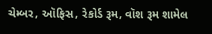ચેમ્બર, ઑફિસ, રેકોર્ડ રૂમ, વૉશ રૂમ શામેલ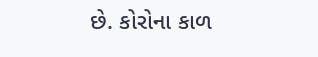છે. કોરોના કાળ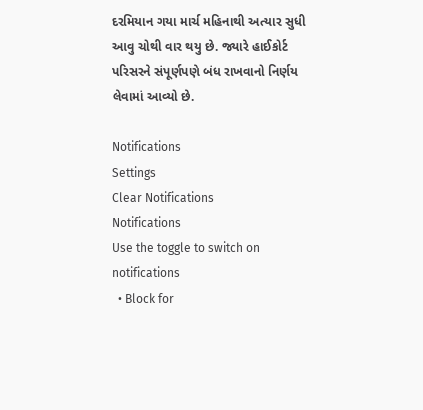દરમિયાન ગયા માર્ચ મહિનાથી અત્યાર સુધી આવુ ચોથી વાર થયુ છે. જ્યારે હાઈકોર્ટ પરિસરને સંપૂર્ણપણે બંધ રાખવાનો નિર્ણય લેવામાં આવ્યો છે.

Notifications
Settings
Clear Notifications
Notifications
Use the toggle to switch on notifications
  • Block for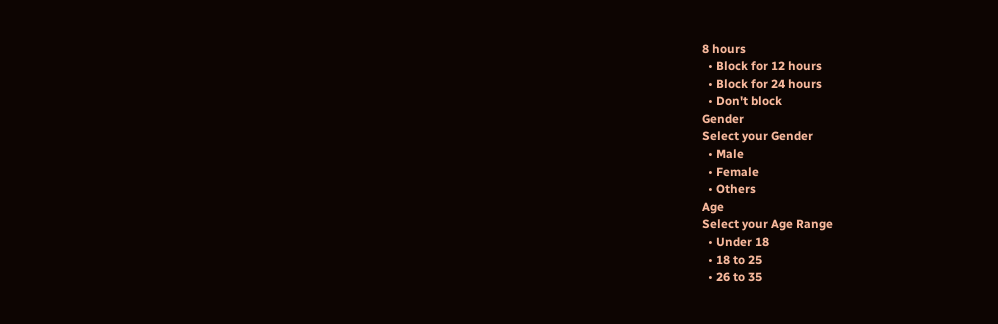8 hours
  • Block for 12 hours
  • Block for 24 hours
  • Don't block
Gender
Select your Gender
  • Male
  • Female
  • Others
Age
Select your Age Range
  • Under 18
  • 18 to 25
  • 26 to 35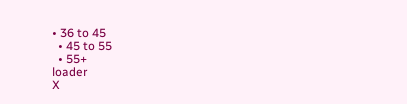• 36 to 45
  • 45 to 55
  • 55+
loader
X